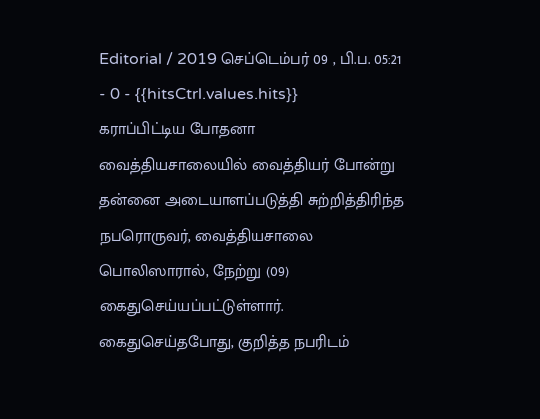Editorial / 2019 செப்டெம்பர் 09 , பி.ப. 05:21 - 0 - {{hitsCtrl.values.hits}}
கராப்பிட்டிய போதனா வைத்தியசாலையில் வைத்தியர் போன்று தன்னை அடையாளப்படுத்தி சுற்றித்திரிந்த நபரொருவர், வைத்தியசாலை பொலிஸாரால், நேற்று (09) கைதுசெய்யப்பட்டுள்ளார்.
கைதுசெய்தபோது, குறித்த நபரிடம்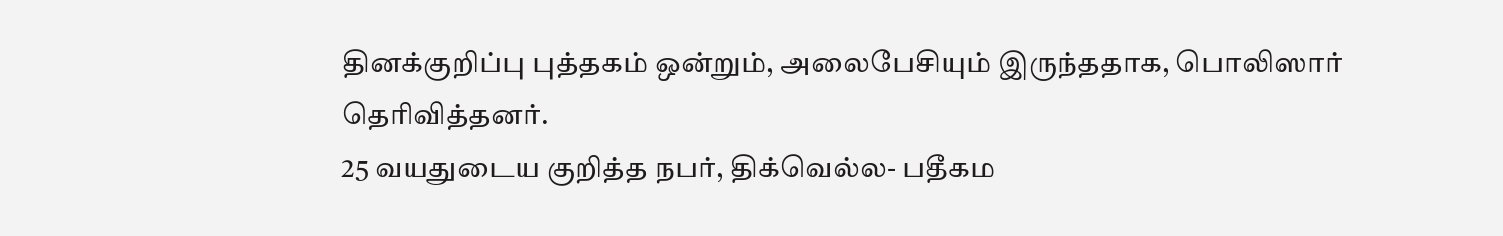தினக்குறிப்பு புத்தகம் ஒன்றும், அலைபேசியும் இருந்ததாக, பொலிஸார் தெரிவித்தனர்.
25 வயதுடைய குறித்த நபர், திக்வெல்ல- பதீகம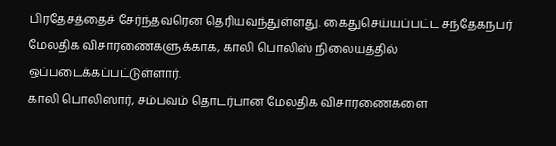பிரதேசத்தைச் சேர்ந்தவரென தெரியவந்துள்ளது. கைதுசெய்யப்பட்ட சந்தேகநபர் மேலதிக விசாரணைகளுக்காக, காலி பொலிஸ் நிலையத்தில் ஒப்படைக்கப்பட்டுள்ளார்.
காலி பொலிஸார், சம்பவம் தொடர்பான மேலதிக விசாரணைகளை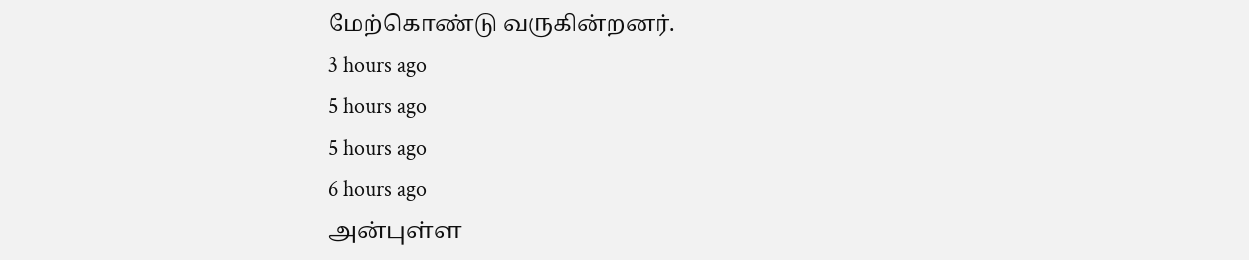மேற்கொண்டு வருகின்றனர்.
3 hours ago
5 hours ago
5 hours ago
6 hours ago
அன்புள்ள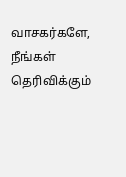வாசகர்களே,
நீங்கள் தெரிவிக்கும்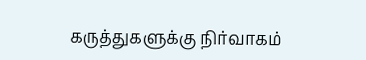கருத்துகளுக்கு நிர்வாகம்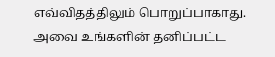எவ்விதத்திலும் பொறுப்பாகாது. அவை உங்களின் தனிப்பட்ட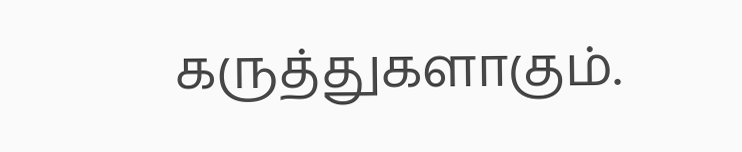கருத்துகளாகும்.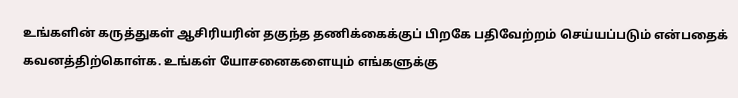உங்களின் கருத்துகள் ஆசிரியரின் தகுந்த தணிக்கைக்குப் பிறகே பதிவேற்றம் செய்யப்படும் என்பதைக் கவனத்திற்கொள்க. உங்கள் யோசனைகளையும் எங்களுக்கு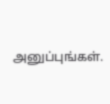அனுப்புங்கள்.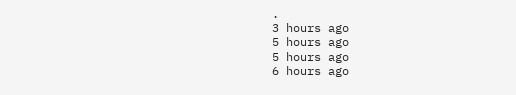.
3 hours ago
5 hours ago
5 hours ago
6 hours ago